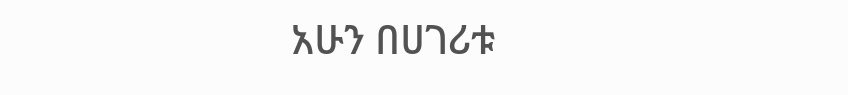አሁን በሀገሪቱ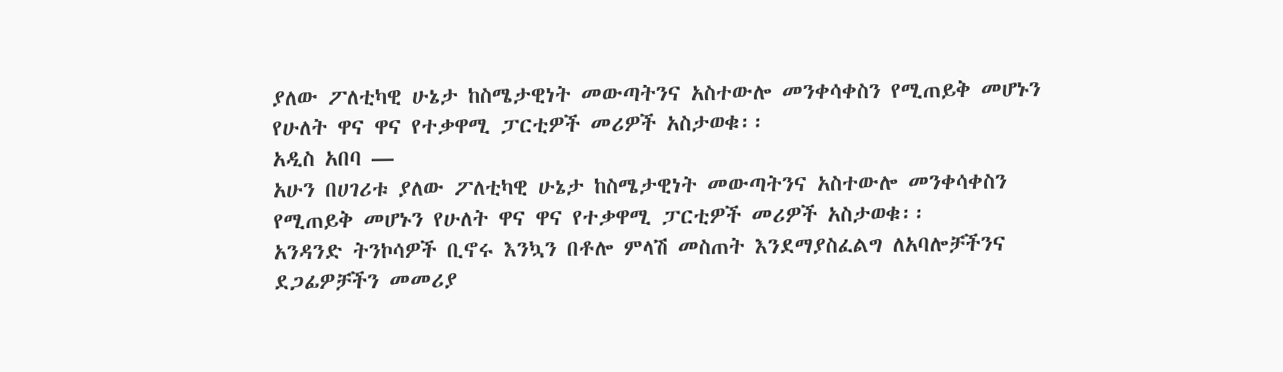ያለው ፖለቲካዊ ሁኔታ ከስሜታዊነት መውጣትንና አስተውሎ መንቀሳቀስን የሚጠይቅ መሆኑን የሁለት ዋና ዋና የተቃዋሚ ፓርቲዎች መሪዎች አስታወቁ፡፡
አዲስ አበባ —
አሁን በሀገሪቱ ያለው ፖለቲካዊ ሁኔታ ከስሜታዊነት መውጣትንና አስተውሎ መንቀሳቀስን የሚጠይቅ መሆኑን የሁለት ዋና ዋና የተቃዋሚ ፓርቲዎች መሪዎች አስታወቁ፡፡
አንዳንድ ትንኮሳዎች ቢኖሩ እንኳን በቶሎ ምላሽ መስጠት እንደማያስፈልግ ለአባሎቻችንና ደጋፊዎቻችን መመሪያ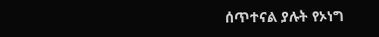ሰጥተናል ያሉት የኦነግ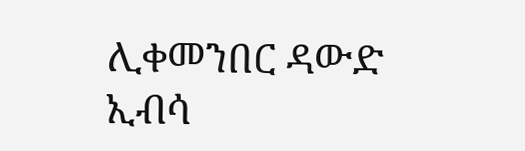ሊቀመንበር ዳውድ ኢብሳ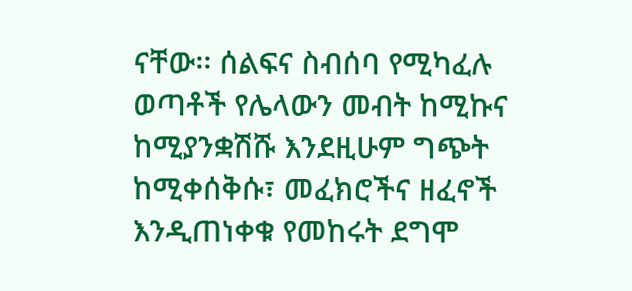ናቸው፡፡ ሰልፍና ስብሰባ የሚካፈሉ ወጣቶች የሌላውን መብት ከሚኩና ከሚያንቋሽሹ እንደዚሁም ግጭት ከሚቀሰቅሱ፣ መፈክሮችና ዘፈኖች እንዲጠነቀቁ የመከሩት ደግሞ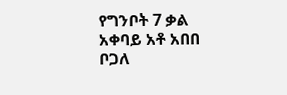የግንቦት 7 ቃል አቀባይ አቶ አበበ ቦጋለ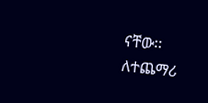ናቸው፡፡
ለተጨማሪ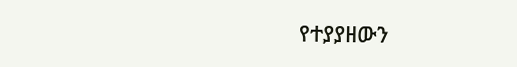የተያያዘውን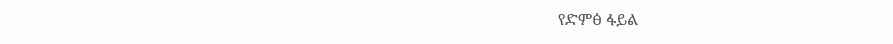የድምፅ ፋይል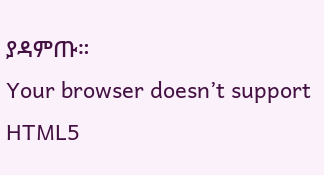ያዳምጡ።
Your browser doesn’t support HTML5